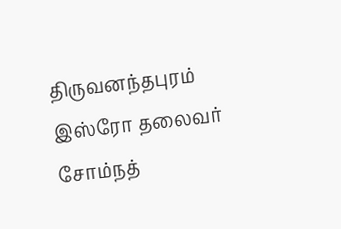திருவனந்தபுரம் இஸ்ரோ தலைவர் சோம்நத்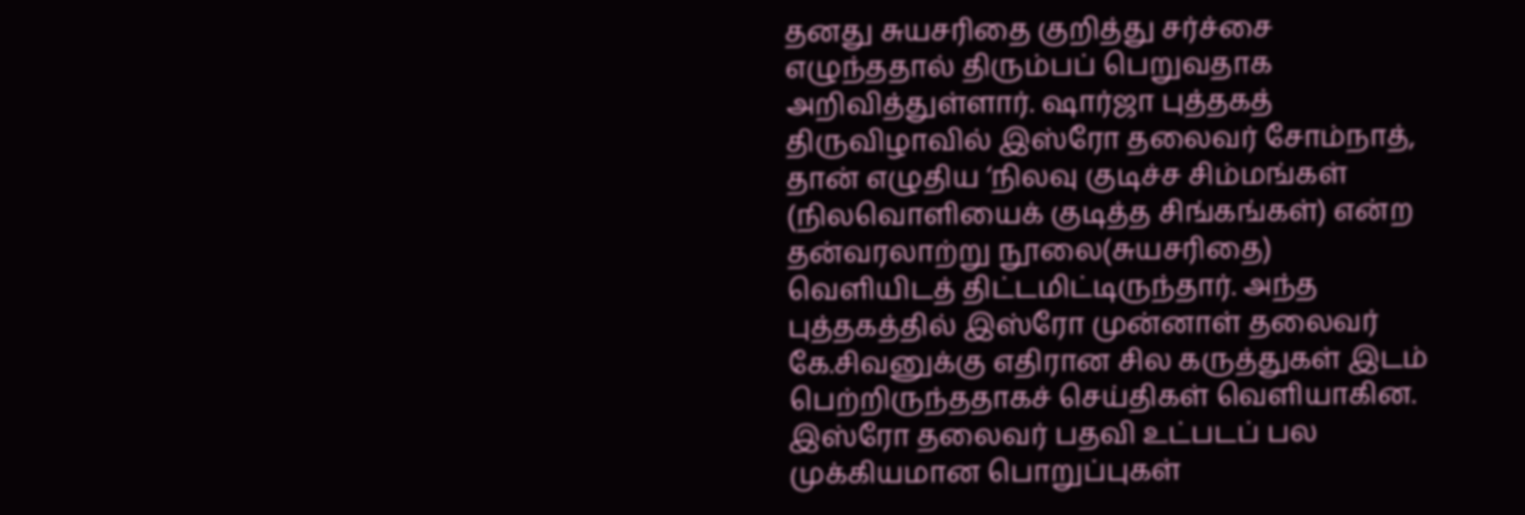தனது சுயசரிதை குறித்து சர்ச்சை எழுந்ததால் திரும்பப் பெறுவதாக அறிவித்துள்ளார். ஷார்ஜா புத்தகத் திருவிழாவில் இஸ்ரோ தலைவர் சோம்நாத், தான் எழுதிய ‘நிலவு குடிச்ச சிம்மங்கள் (நிலவொளியைக் குடித்த சிங்கங்கள்) என்ற தன்வரலாற்று நூலை(சுயசரிதை) வெளியிடத் திட்டமிட்டிருந்தார். அந்த புத்தகத்தில் இஸ்ரோ முன்னாள் தலைவர் கே.சிவனுக்கு எதிரான சில கருத்துகள் இடம் பெற்றிருந்ததாகச் செய்திகள் வெளியாகின. இஸ்ரோ தலைவர் பதவி உட்படப் பல முக்கியமான பொறுப்புகள்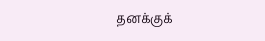தனக்குக்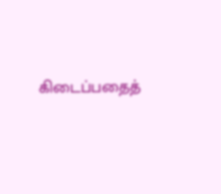கிடைப்பதைத்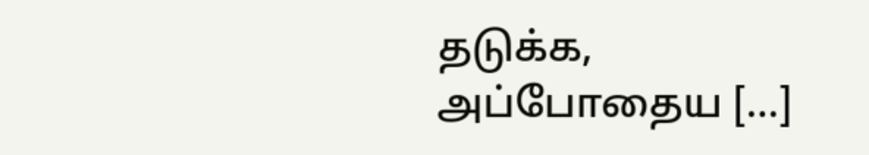தடுக்க, அப்போதைய […]